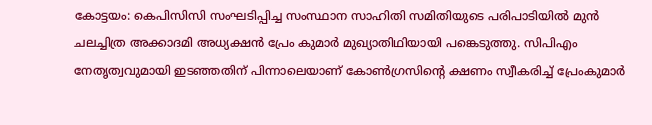കോട്ടയം: കെപിസിസി സംഘടിപ്പിച്ച സംസ്ഥാന സാഹിതി സമിതിയുടെ പരിപാടിയിൽ മുൻ ചലച്ചിത്ര അക്കാദമി അധ്യക്ഷൻ പ്രേം കുമാർ മുഖ്യാതിഥിയായി പങ്കെടുത്തു. സിപിഎം നേതൃത്വവുമായി ഇടഞ്ഞതിന് പിന്നാലെയാണ് കോൺഗ്രസിന്റെ ക്ഷണം സ്വീകരിച്ച് പ്രേംകുമാർ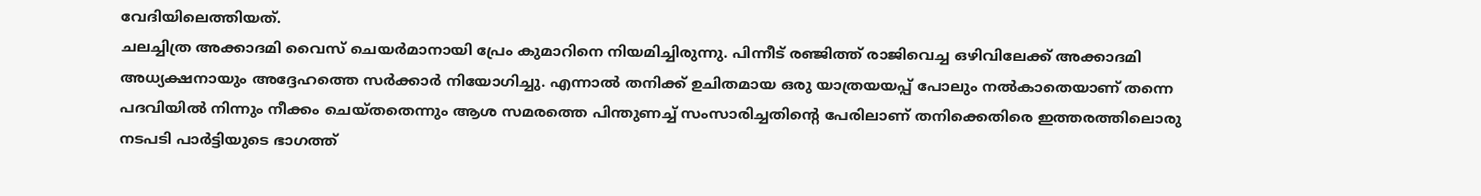വേദിയിലെത്തിയത്.
ചലച്ചിത്ര അക്കാദമി വൈസ് ചെയർമാനായി പ്രേം കുമാറിനെ നിയമിച്ചിരുന്നു. പിന്നീട് രഞ്ജിത്ത് രാജിവെച്ച ഒഴിവിലേക്ക് അക്കാദമി അധ്യക്ഷനായും അദ്ദേഹത്തെ സർക്കാർ നിയോഗിച്ചു. എന്നാൽ തനിക്ക് ഉചിതമായ ഒരു യാത്രയയപ്പ് പോലും നൽകാതെയാണ് തന്നെ പദവിയിൽ നിന്നും നീക്കം ചെയ്തതെന്നും ആശ സമരത്തെ പിന്തുണച്ച് സംസാരിച്ചതിന്റെ പേരിലാണ് തനിക്കെതിരെ ഇത്തരത്തിലൊരു നടപടി പാർട്ടിയുടെ ഭാഗത്ത്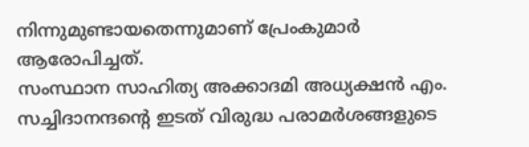നിന്നുമുണ്ടായതെന്നുമാണ് പ്രേംകുമാർ ആരോപിച്ചത്.
സംസ്ഥാന സാഹിത്യ അക്കാദമി അധ്യക്ഷൻ എം. സച്ചിദാനന്ദന്റെ ഇടത് വിരുദ്ധ പരാമർശങ്ങളുടെ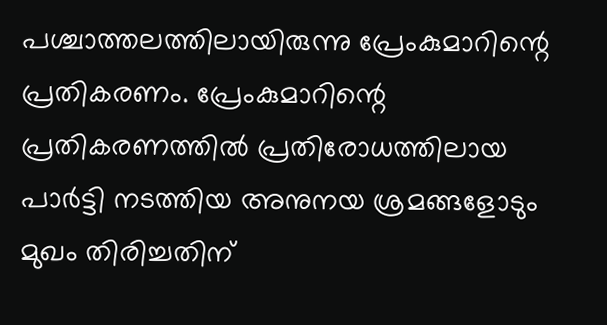പശ്ചാത്തലത്തിലായിരുന്നു പ്രേംകുമാറിന്റെ പ്രതികരണം. പ്രേംകുമാറിന്റെ പ്രതികരണത്തിൽ പ്രതിരോധത്തിലായ പാർട്ടി നടത്തിയ അനുനയ ശ്രമങ്ങളോടും മുഖം തിരിച്ചതിന്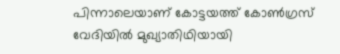പിന്നാലെയാണ് കോട്ടയത്ത് കോൺഗ്രസ് വേദിയിൽ മുഖ്യാതിഥിയായി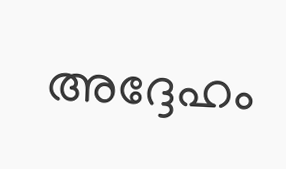അദ്ദേഹം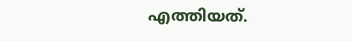എത്തിയത്.